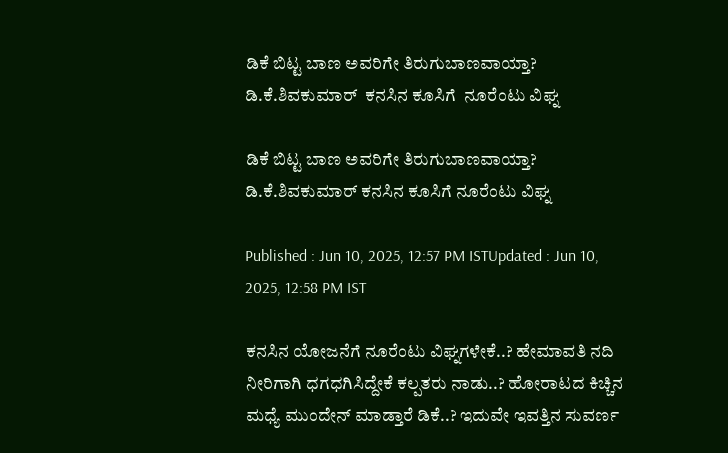ಡಿಕೆ ಬಿಟ್ಟ ಬಾಣ ಅವರಿಗೇ ತಿರುಗುಬಾಣವಾಯ್ತಾ?  ಡಿ.ಕೆ.ಶಿವಕುಮಾರ್  ಕನಸಿನ ಕೂಸಿಗೆ  ನೂರೆಂಟು ವಿಘ್ನ

ಡಿಕೆ ಬಿಟ್ಟ ಬಾಣ ಅವರಿಗೇ ತಿರುಗುಬಾಣವಾಯ್ತಾ? ಡಿ.ಕೆ.ಶಿವಕುಮಾರ್ ಕನಸಿನ ಕೂಸಿಗೆ ನೂರೆಂಟು ವಿಘ್ನ

Published : Jun 10, 2025, 12:57 PM ISTUpdated : Jun 10, 2025, 12:58 PM IST

ಕನಸಿನ ಯೋಜನೆಗೆ ನೂರೆಂಟು ವಿಘ್ನಗಳೇಕೆ..? ಹೇಮಾವತಿ ನದಿ ನೀರಿಗಾಗಿ ಧಗಧಗಿಸಿದ್ದೇಕೆ ಕಲ್ಪತರು ನಾಡು..? ಹೋರಾಟದ ಕಿಚ್ಚಿನ ಮಧ್ಯೆ ಮುಂದೇನ್ ಮಾಡ್ತಾರೆ ಡಿಕೆ..? ಇದುವೇ ಇವತ್ತಿನ ಸುವರ್ಣ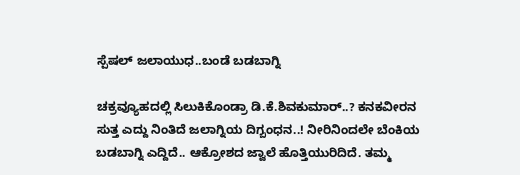ಸ್ಪೆಷಲ್ ಜಲಾಯುಧ..ಬಂಡೆ ಬಡಬಾಗ್ನಿ

ಚಕ್ರವ್ಯೂಹದಲ್ಲಿ ಸಿಲುಕಿಕೊಂಡ್ರಾ ಡಿ.ಕೆ.ಶಿವಕುಮಾರ್..? ಕನಕವೀರನ ಸುತ್ತ ಎದ್ದು ನಿಂತಿದೆ ಜಲಾಗ್ನಿಯ ದಿಗ್ಬಂಧನ..! ನೀರಿನಿಂದಲೇ ಬೆಂಕಿಯ ಬಡಬಾಗ್ನಿ ಎದ್ದಿದೆ.. ಆಕ್ರೋಶದ ಜ್ವಾಲೆ ಹೊತ್ತಿಯುರಿದಿದೆ. ತಮ್ಮ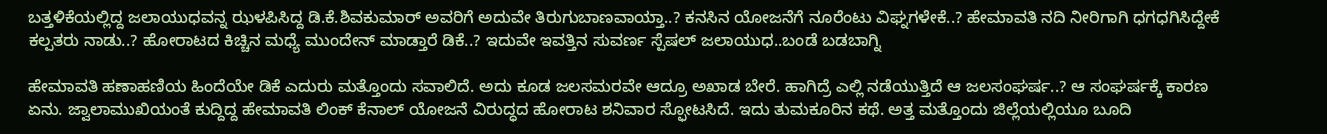ಬತ್ತಳಿಕೆಯಲ್ಲಿದ್ದ ಜಲಾಯುಧವನ್ನ ಝಳಪಿಸಿದ್ದ ಡಿ.ಕೆ.ಶಿವಕುಮಾರ್ ಅವರಿಗೆ ಅದುವೇ ತಿರುಗುಬಾಣವಾಯ್ತಾ..? ಕನಸಿನ ಯೋಜನೆಗೆ ನೂರೆಂಟು ವಿಘ್ನಗಳೇಕೆ..? ಹೇಮಾವತಿ ನದಿ ನೀರಿಗಾಗಿ ಧಗಧಗಿಸಿದ್ದೇಕೆ ಕಲ್ಪತರು ನಾಡು..? ಹೋರಾಟದ ಕಿಚ್ಚಿನ ಮಧ್ಯೆ ಮುಂದೇನ್ ಮಾಡ್ತಾರೆ ಡಿಕೆ..? ಇದುವೇ ಇವತ್ತಿನ ಸುವರ್ಣ ಸ್ಪೆಷಲ್ ಜಲಾಯುಧ..ಬಂಡೆ ಬಡಬಾಗ್ನಿ

ಹೇಮಾವತಿ ಹಣಾಹಣಿಯ ಹಿಂದೆಯೇ ಡಿಕೆ ಎದುರು ಮತ್ತೊಂದು ಸವಾಲಿದೆ. ಅದು ಕೂಡ ಜಲಸಮರವೇ ಆದ್ರೂ ಅಖಾಡ ಬೇರೆ. ಹಾಗಿದ್ರೆ ಎಲ್ಲಿ ನಡೆಯುತ್ತಿದೆ ಆ ಜಲಸಂಘರ್ಷ..? ಆ ಸಂಘರ್ಷಕ್ಕೆ ಕಾರಣ ಏನು. ಜ್ವಾಲಾಮುಖಿಯಂತೆ ಕುದ್ದಿದ್ದ ಹೇಮಾವತಿ ಲಿಂಕ್ ಕೆನಾಲ್ ಯೋಜನೆ ವಿರುದ್ಧದ ಹೋರಾಟ ಶನಿವಾರ ಸ್ಫೋಟಸಿದೆ. ಇದು ತುಮಕೂರಿನ ಕಥೆ. ಅತ್ತ ಮತ್ತೊಂದು ಜಿಲ್ಲೆಯಲ್ಲಿಯೂ ಬೂದಿ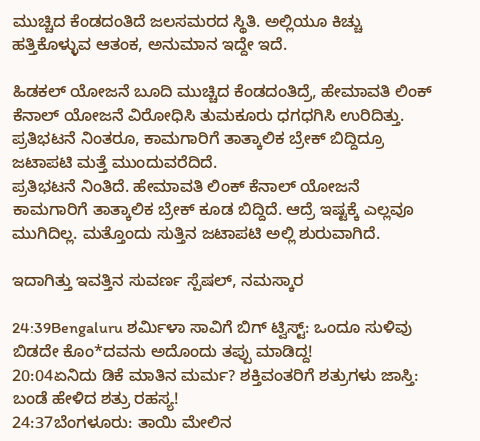ಮುಚ್ಚಿದ ಕೆಂಡದಂತಿದೆ ಜಲಸಮರದ ಸ್ಥಿತಿ. ಅಲ್ಲಿಯೂ ಕಿಚ್ಚು ಹತ್ತಿಕೊಳ್ಳುವ ಆತಂಕ, ಅನುಮಾನ ಇದ್ದೇ ಇದೆ.

ಹಿಡಕಲ್ ಯೋಜನೆ ಬೂದಿ ಮುಚ್ಚಿದ ಕೆಂಡದಂತಿದ್ರೆ, ಹೇಮಾವತಿ ಲಿಂಕ್ ಕೆನಾಲ್ ಯೋಜನೆ ವಿರೋಧಿಸಿ ತುಮಕೂರು ಧಗಧಗಿಸಿ ಉರಿದಿತ್ತು. ಪ್ರತಿಭಟನೆ ನಿಂತರೂ, ಕಾಮಗಾರಿಗೆ ತಾತ್ಕಾಲಿಕ ಬ್ರೇಕ್ ಬಿದ್ದಿದ್ರೂ ಜಟಾಪಟಿ ಮತ್ತೆ ಮುಂದುವರೆದಿದೆ.
ಪ್ರತಿಭಟನೆ ನಿಂತಿದೆ. ಹೇಮಾವತಿ ಲಿಂಕ್ ಕೆನಾಲ್ ಯೋಜನೆ ಕಾಮಗಾರಿಗೆ ತಾತ್ಕಾಲಿಕ ಬ್ರೇಕ್ ಕೂಡ ಬಿದ್ದಿದೆ. ಆದ್ರೆ ಇಷ್ಟಕ್ಕೆ ಎಲ್ಲವೂ ಮುಗಿದಿಲ್ಲ. ಮತ್ತೊಂದು ಸುತ್ತಿನ ಜಟಾಪಟಿ ಅಲ್ಲಿ ಶುರುವಾಗಿದೆ.

ಇದಾಗಿತ್ತು ಇವತ್ತಿನ ಸುವರ್ಣ ಸ್ಪೆಷಲ್, ನಮಸ್ಕಾರ

24:39Bengaluru ಶರ್ಮಿಳಾ ಸಾವಿಗೆ ಬಿಗ್ ಟ್ವಿಸ್ಟ್: ಒಂದೂ ಸುಳಿವು ಬಿಡದೇ ಕೊಂ*ದವನು ಅದೊಂದು ತಪ್ಪು ಮಾಡಿದ್ದ!
20:04ಏನಿದು ಡಿಕೆ ಮಾತಿನ ಮರ್ಮ? ಶಕ್ತಿವಂತರಿಗೆ ಶತ್ರುಗಳು ಜಾಸ್ತಿ: ಬಂಡೆ ಹೇಳಿದ ಶತ್ರು ರಹಸ್ಯ!
24:37ಬೆಂಗಳೂರು: ತಾಯಿ ಮೇಲಿನ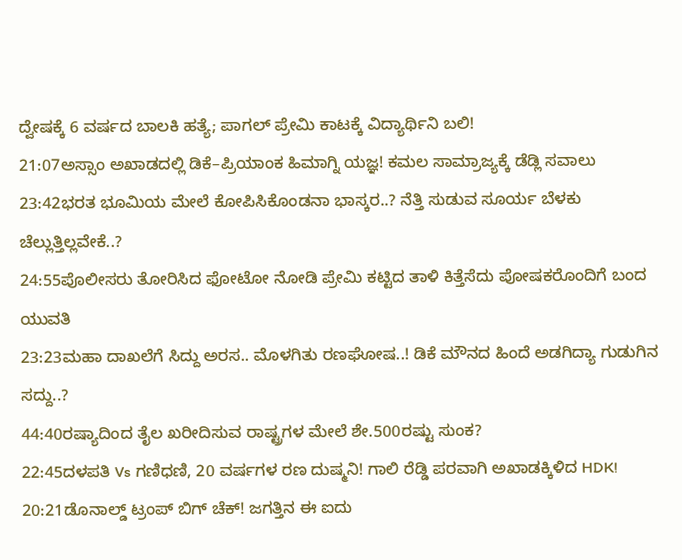ದ್ವೇಷಕ್ಕೆ 6 ವರ್ಷದ ಬಾಲಕಿ ಹತ್ಯೆ; ಪಾಗಲ್ ಪ್ರೇಮಿ ಕಾಟಕ್ಕೆ ವಿದ್ಯಾರ್ಥಿನಿ ಬಲಿ!
21:07ಅಸ್ಸಾಂ ಅಖಾಡದಲ್ಲಿ ಡಿಕೆ–ಪ್ರಿಯಾಂಕ ಹಿಮಾಗ್ನಿ ಯಜ್ಞ! ಕಮಲ ಸಾಮ್ರಾಜ್ಯಕ್ಕೆ ಡೆಡ್ಲಿ ಸವಾಲು
23:42ಭರತ ಭೂಮಿಯ ಮೇಲೆ ಕೋಪಿಸಿಕೊಂಡನಾ ಭಾಸ್ಕರ..? ನೆತ್ತಿ ಸುಡುವ ಸೂರ್ಯ ಬೆಳಕು ಚೆಲ್ಲುತ್ತಿಲ್ಲವೇಕೆ..?
24:55ಪೊಲೀಸರು ತೋರಿಸಿದ ಫೋಟೋ ನೋಡಿ ಪ್ರೇಮಿ ಕಟ್ಟಿದ ತಾಳಿ ಕಿತ್ತೆಸೆದು ಪೋಷಕರೊಂದಿಗೆ ಬಂದ ಯುವತಿ
23:23ಮಹಾ ದಾಖಲೆಗೆ ಸಿದ್ದು ಅರಸ.. ಮೊಳಗಿತು ರಣಘೋಷ..! ಡಿಕೆ ಮೌನದ ಹಿಂದೆ ಅಡಗಿದ್ಯಾ ಗುಡುಗಿನ ಸದ್ದು..?
44:40ರಷ್ಯಾದಿಂದ ತೈಲ ಖರೀದಿಸುವ ರಾಷ್ಟ್ರಗಳ ಮೇಲೆ ಶೇ.500ರಷ್ಟು ಸುಂಕ?
22:45ದಳಪತಿ Vs ಗಣಿಧಣಿ, 20 ವರ್ಷಗಳ ರಣ ದುಷ್ಮನಿ! ಗಾಲಿ ರೆಡ್ಡಿ ಪರವಾಗಿ ಅಖಾಡಕ್ಕಿಳಿದ HDK!
20:21ಡೊನಾಲ್ಡ್ ಟ್ರಂಪ್ ಬಿಗ್ ಚೆಕ್! ಜಗತ್ತಿನ ಈ ಐದು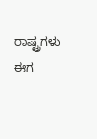ರಾಷ್ಟ್ರಗಳು ಈಗ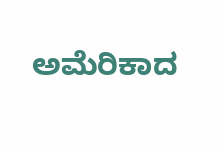ಅಮೆರಿಕಾದ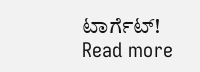ಟಾರ್ಗೆಟ್!
Read more